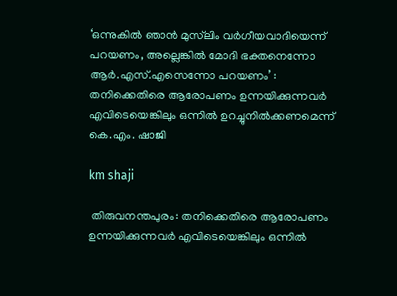‘ഒന്നുകിൽ ഞാൻ മുസ്‍ലിം വർഗീയവാദിയെന്ന് പറയണം, അല്ലെങ്കിൽ മോദി ഭക്തനെന്നോ ആർ.എസ്.എസെന്നോ പറയണം’ : തനിക്കെതിരെ ആരോപണം ഉന്നയിക്കുന്നവർ എവിടെയെങ്കിലും ഒന്നിൽ ഉറച്ചുനിൽക്കണമെന്ന് കെ.എം. ഷാജി

km shaji

 തിരുവനന്തപുരം: തനിക്കെതിരെ ആരോപണം ഉന്നയിക്കുന്നവർ എവിടെയെങ്കിലും ഒന്നിൽ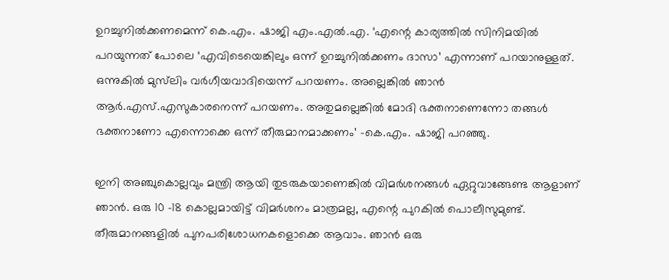ഉറച്ചുനിൽക്കണമെന്ന് കെ.എം. ഷാജി എം.എൽ.എ. ‘എന്റെ കാര്യത്തിൽ സിനിമയിൽ പറയുന്നത് പോലെ ‘എവിടെയെങ്കിലും ഒന്ന് ഉറച്ചുനിൽക്കണം ദാസാ’ എന്നാണ് പറയാനുള്ളത്. ഒന്നുകിൽ മുസ്‍ലിം വർഗീയവാദിയെന്ന് പറയണം. അല്ലെങ്കിൽ ഞാൻ ആർ.എസ്.എസുകാരനെന്ന് പറയണം. അതുമല്ലെങ്കിൽ മോദി ഭക്തനാണെന്നോ തങ്ങൾ ഭക്തനാണോ എന്നൊക്കെ ഒന്ന് തീരുമാനമാക്കണം’ -കെ.എം. ഷാജി പറഞ്ഞു.

ഇനി അഞ്ചുകൊല്ലവും മന്ത്രി ആയി തുടരുകയാണെങ്കിൽ വിമർശനങ്ങൾ ഏറ്റുവാങ്ങേണ്ട ആളാണ് ഞാൻ. ഒരു 10 -18 കൊല്ലമായിട്ട് വിമർശനം മാത്രമല്ല, എന്റെ പുറകിൽ പൊലീസുമുണ്ട്. തീരുമാനങ്ങളിൽ പുനപരിശോധനകളൊക്കെ ആവാം. ഞാൻ ഒരു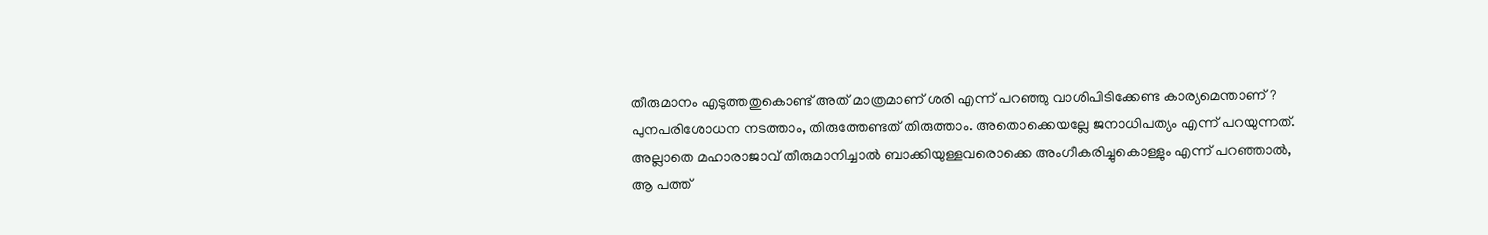തീരുമാനം എടുത്തതുകൊണ്ട് അത് മാത്രമാണ് ശരി എന്ന് പറഞ്ഞു വാശിപിടിക്കേണ്ട കാര്യമെന്താണ്? പുനപരിശോധന നടത്താം, തിരുത്തേണ്ടത് തിരുത്താം. അതൊക്കെയല്ലേ ജനാധിപത്യം എന്ന് പറയുന്നത്. അല്ലാതെ മഹാരാജാവ് തീരുമാനിച്ചാൽ ബാക്കിയുള്ളവരൊക്കെ അംഗീകരിച്ചുകൊള്ളും എന്ന് പറഞ്ഞാൽ, ആ പത്ത്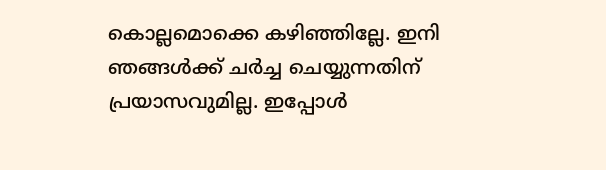കൊല്ലമൊക്കെ കഴിഞ്ഞില്ലേ. ഇനി ഞങ്ങൾക്ക് ചർച്ച ചെയ്യുന്നതിന് പ്രയാസവുമില്ല. ഇപ്പോൾ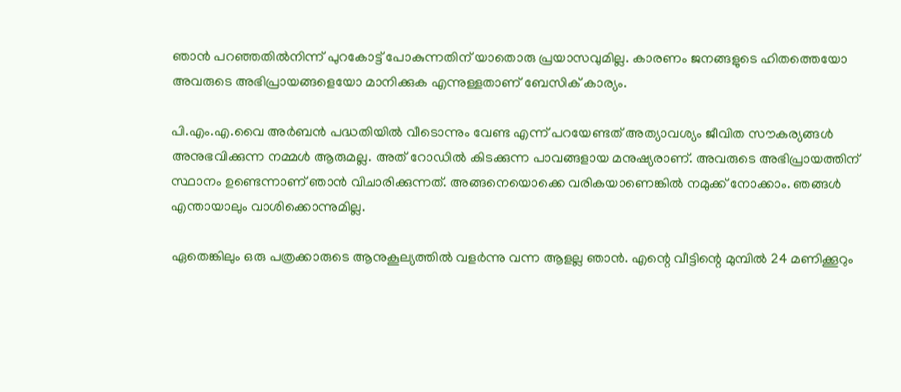ഞാൻ പറഞ്ഞതിൽനിന്ന് പുറകോട്ട് പോകുന്നതിന് യാതൊരു പ്രയാസവുമില്ല. കാരണം ജനങ്ങളുടെ ഹിതത്തെയോ അവരുടെ അഭിപ്രായങ്ങളെയോ മാനിക്കുക എന്നുള്ളതാണ് ബേസിക് കാര്യം.

പി.എം.എ.വൈ അർബൻ പദ്ധതിയിൽ വീടൊന്നും വേണ്ട എന്ന് പറയേണ്ടത് അത്യാവശ്യം ജീവിത സൗകര്യങ്ങൾ അനുഭവിക്കുന്ന നമ്മൾ ആരുമല്ല. അത് റോഡിൽ കിടക്കുന്ന പാവങ്ങളായ മനുഷ്യരാണ്. അവരുടെ അഭിപ്രായത്തിന് സ്ഥാനം ഉണ്ടെന്നാണ് ഞാൻ വിചാരിക്കുന്നത്. അങ്ങനെയൊക്കെ വരികയാണെങ്കിൽ നമുക്ക് നോക്കാം. ഞങ്ങൾ എന്തായാലും വാശിക്കൊന്നുമില്ല.

ഏതെങ്കിലും ഒരു പത്രക്കാരുടെ ആനുകൂല്യത്തിൽ വളർന്നു വന്ന ആളല്ല ഞാൻ. എന്റെ വീട്ടിന്റെ മുമ്പിൽ 24 മണിക്കൂറും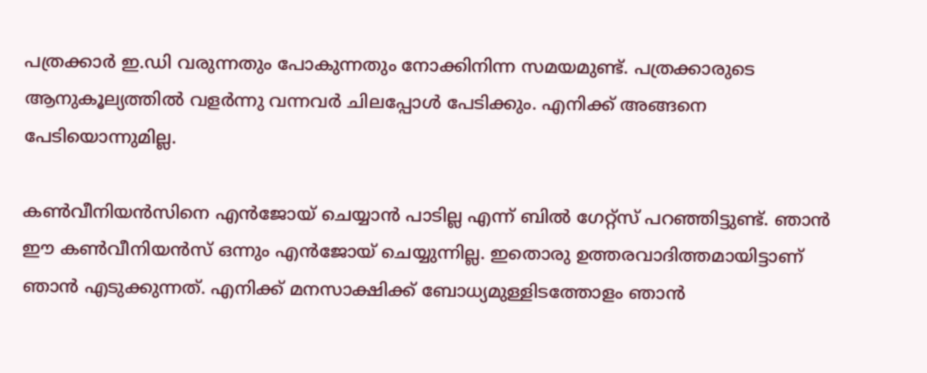പത്രക്കാർ ഇ.ഡി വരുന്നതും പോകുന്നതും നോക്കിനിന്ന സമയമുണ്ട്. പത്രക്കാരുടെ ആനുകൂല്യത്തിൽ വളർന്നു വന്നവർ ചിലപ്പോൾ പേടിക്കും. എനിക്ക് അങ്ങനെ പേടിയൊന്നുമില്ല.

കൺവീനിയൻസിനെ എൻജോയ് ചെയ്യാൻ പാടില്ല എന്ന് ബിൽ ഗേറ്റ്സ് പറഞ്ഞിട്ടുണ്ട്. ഞാൻ ഈ കൺവീനിയൻസ് ഒന്നും എൻജോയ് ചെയ്യുന്നില്ല. ഇതൊരു ഉത്തരവാദിത്തമായിട്ടാണ് ഞാൻ എടുക്കുന്നത്. എനിക്ക് മനസാക്ഷിക്ക് ബോധ്യമുള്ളിടത്തോളം ഞാൻ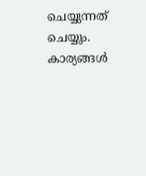ചെയ്യുന്നത് ചെയ്യും. കാര്യങ്ങൾ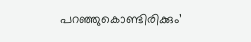പറഞ്ഞുകൊണ്ടിരിക്കും’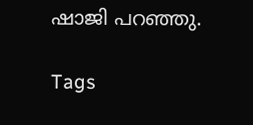ഷാജി പറഞ്ഞു.

Tags